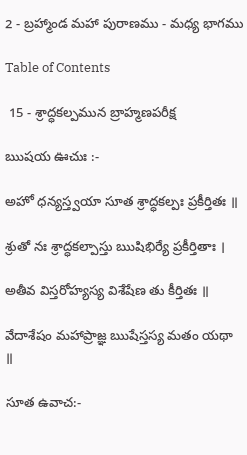2 - బ్రహ్మాండ మహా పురాణము - మధ్య భాగము

Table of Contents

 15 - శ్రాద్ధకల్పమున బ్రాహ్మణపరీక్ష

ఋషయ ఊచుః :-

అహో ధన్యస్త్వయా సూత శ్రాద్ధకల్పః ప్రకీర్తితః ॥

శ్రుతో నః శ్రాద్ధకల్పాస్తు ఋషిభిర్యే ప్రకీర్తితాః ।

అతీవ విస్తరోహ్యస్య విశేషేణ తు కీర్తితః ॥

వేదాశేషం మహాప్రాజ్ఞ ఋషేస్తస్య మతం యథా ॥

సూత ఉవాచ:-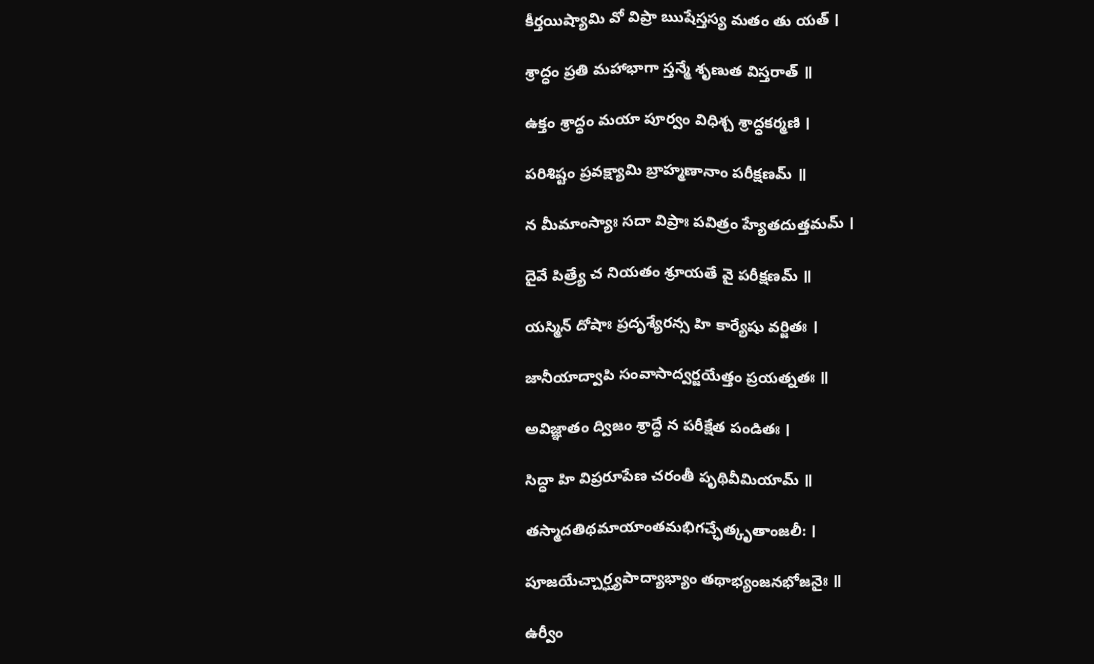కీర్తయిష్యామి వో విప్రా ఋషేస్తస్య మతం తు యత్ ।

శ్రాద్ధం ప్రతి మహాభాగా స్తన్మే శృణుత విస్తరాత్ ॥

ఉక్తం శ్రాద్ధం మయా పూర్వం విధిశ్చ శ్రాద్ధకర్మణి ।

పరిశిష్టం ప్రవక్ష్యామి బ్రాహ్మణానాం పరీక్షణమ్ ॥

న మీమాంస్యాః సదా విప్రాః పవిత్రం హ్యేతదుత్తమమ్ ।

దైవే పిత్ర్యే చ నియతం శ్రూయతే వై పరీక్షణమ్ ॥

యస్మిన్ దోషాః ప్రదృశ్యేరన్స హి కార్యేషు వర్జితః ।

జానీయాద్వాపి సంవాసాద్వర్జయేత్తం ప్రయత్నతః ॥

అవిజ్ఞాతం ద్విజం శ్రాద్ధే న పరీక్షేత పండితః ।

సిద్ధా హి విప్రరూపేణ చరంతీ పృథివీమియామ్ ॥

తస్మాదతిథమాయాంతమభిగచ్ఛేత్కృతాంజలీ: ।

పూజయేచ్చార్ఘ్యపాద్యాభ్యాం తథాభ్యంజనభోజనైః ॥

ఉర్వీం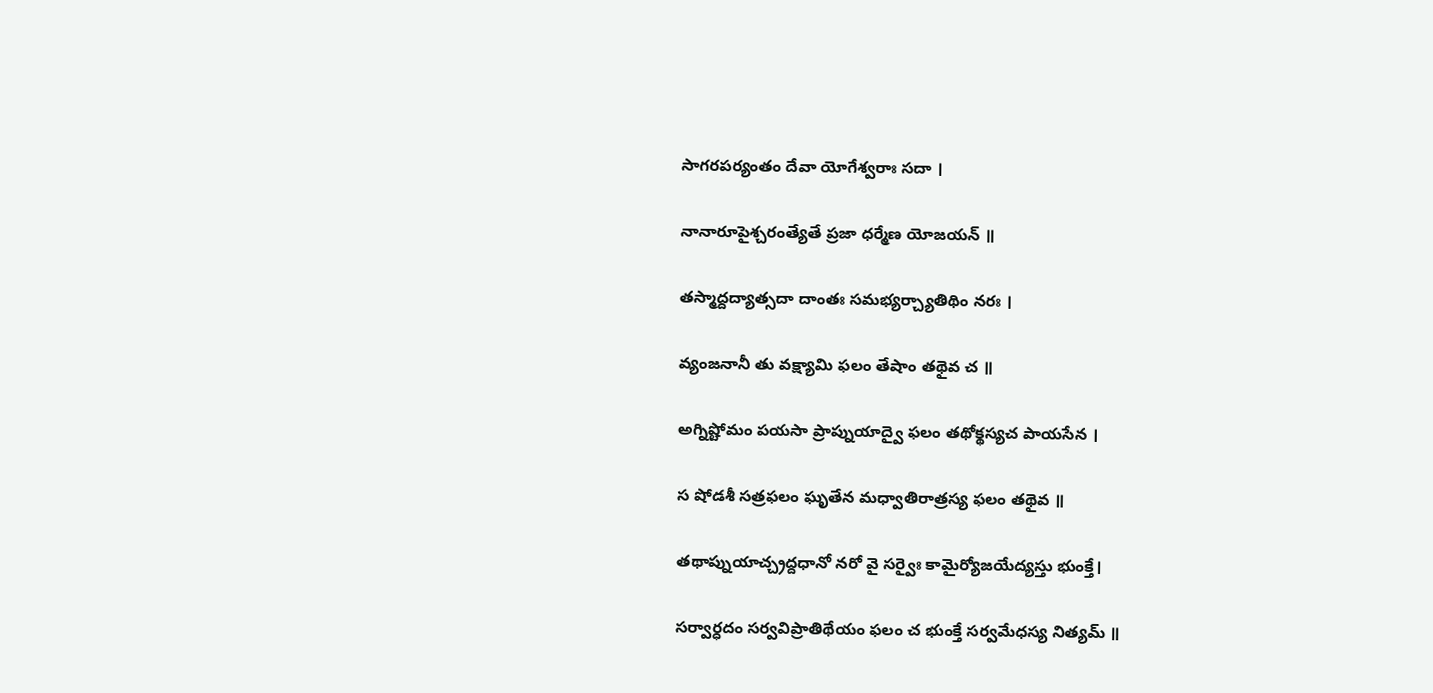సాగరపర్యంతం దేవా యోగేశ్వరాః సదా ।

నానారూపైశ్చరంత్యేతే ప్రజా ధర్మేణ యోజయన్ ॥

తస్మాద్దద్యాత్సదా దాంతః సమభ్యర్చ్యాతిథిం నరః ।

వ్యంజనానీ తు వక్ష్యామి ఫలం తేషాం తథైవ చ ॥

అగ్నిష్టోమం పయసా ప్రాప్నుయాద్వై ఫలం తథోక్థస్యచ పాయసేన ।

స షోడశీ సత్రఫలం ఘృతేన మధ్వాతిరాత్రస్య ఫలం తథైవ ॥

తథాప్నుయాచ్చ్రద్దధానో నరో వై సర్వైః కామైర్యోజయేద్యస్తు భుంక్తే।

సర్వార్ధదం సర్వవిప్రాతిథేయం ఫలం చ భుంక్తే సర్వమేధస్య నిత్యమ్ ॥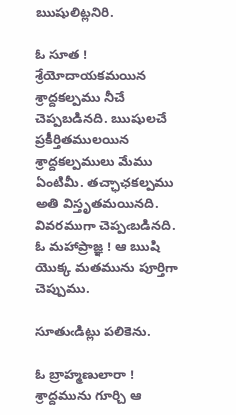ఋషులిట్లనిరి.

ఓ సూత ! శ్రేయోదాయకమయిన శ్రాద్దకల్పము నీచే చెప్పబడినది. ఋషులచే ప్రకీర్తితములయిన శ్రాద్దకల్పములు మేము ఏంటిమీ. తచ్ఛాఛకల్పము అతి విస్తృతమయినది. వివరముగా చెప్పఁబడినది. ఓ మహాప్రాజ్ఞ ! ఆ ఋషి యొక్క మతమును పూర్తిగా చెప్పుము.

సూతుఁడిట్లు పలికెను.

ఓ బ్రాహ్మణులారా ! శ్రాద్దమును గూర్చి ఆ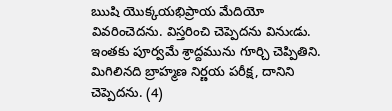ఋషి యొక్కయభిప్రాయ మేదియో వివరించెదను. విస్తరించి చెప్పెదను వినుఁడు. ఇంతకు పూర్వమే శ్రాద్దమును గూర్చి చెప్పితిని. మిగిలినది బ్రాహ్మణ నిర్ణయ పరీక్ష, దానిని చెప్పెదను. (4)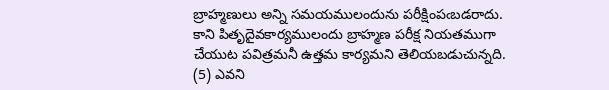బ్రాహ్మణులు అన్ని సమయములందును పరీక్షింపఁబడరాదు. కాని పితృదైవకార్యములందు బ్రాహ్మణ పరీక్ష నియతముగా చేయుట పవిత్రమనీ ఉత్తమ కార్యమని తెలియబడుచున్నది. (5) ఎవని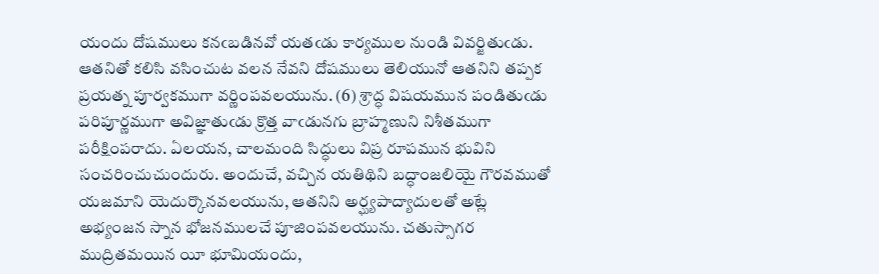యందు దోషములు కనఁబడినవో యతఁడు కార్యముల నుండి వివర్జితుఁడు. ఆతనితో కలిసి వసించుట వలన నేవని దోషములు తెలియునో ఆతనిని తప్పక ప్రయత్న పూర్వకముగా వర్ణింపవలయును. (6) శ్రాద్ధ విషయమున పండితుఁడు పరిపూర్ణముగా అవిజ్ఞాతుఁడు క్రొత్త వాఁడునగు బ్రాహ్మణుని నిశీతముగా పరీక్షింపరాదు. ఏలయన, చాలమంది సిద్ధులు విప్ర రూపమున భువిని సంచరించుచుందురు. అందుచే, వచ్చిన యతిథిని బద్ధాంజలియై గౌరవముతో యజమాని యెదుర్కొనవలయును, ఆతనిని అర్ఘ్యపాద్యాదులతో అట్లే అభ్యంజన స్నాన భోజనములచే పూజింపవలయును. చతుస్సాగర ముద్రితమయిన యీ భూమియందు,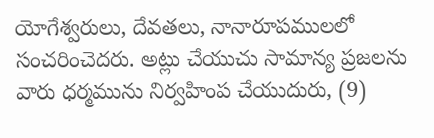యోగేశ్వరులు, దేవతలు, నానారూపములలో సంచరించెదరు. అట్లు చేయుచు సామాన్య ప్రజలను వారు ధర్మమును నిర్వహింప చేయుదురు, (9)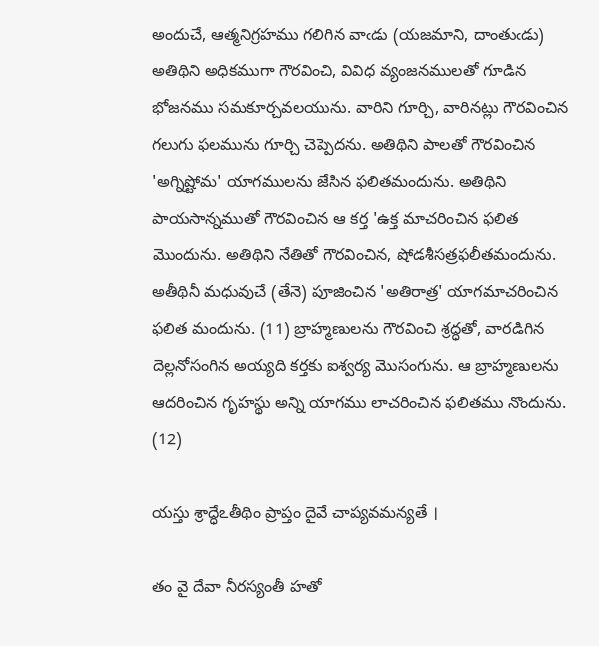అందుచే, ఆత్మనిగ్రహము గలిగిన వాఁడు (యజమాని, దాంతుఁడు) అతిథిని అధికముగా గౌరవించి, వివిధ వ్యంజనములతో గూడిన భోజనము సమకూర్చవలయును. వారిని గూర్చి, వారినట్లు గౌరవించిన గలుగు ఫలమును గూర్చి చెప్పెదను. అతిథిని పాలతో గౌరవించిన 'అగ్నిష్టోమ' యాగములను జేసిన ఫలితమందును. అతిథిని పాయసాన్నముతో గౌరవించిన ఆ కర్త 'ఉక్త మాచరించిన ఫలిత మొందును. అతిథిని నేతితో గౌరవించిన, షోడశీసత్రఫలీతమందును. అతీథినీ మధువుచే (తేనె) పూజించిన 'అతిరాత్ర' యాగమాచరించిన ఫలిత మందును. (11) బ్రాహ్మణులను గౌరవించి శ్రద్ధతో, వారడిగిన దెల్లనోసంగిన అయ్యది కర్తకు ఐశ్వర్య మొసంగును. ఆ బ్రాహ్మణులను ఆదరించిన గృహస్థు అన్ని యాగము లాచరించిన ఫలితము నొందును. (12)

యస్తు శ్రాద్ధేఽతీథిం ప్రాప్తం దైవే చాప్యవమన్యతే ।

తం వై దేవా నీరస్యంతీ హతో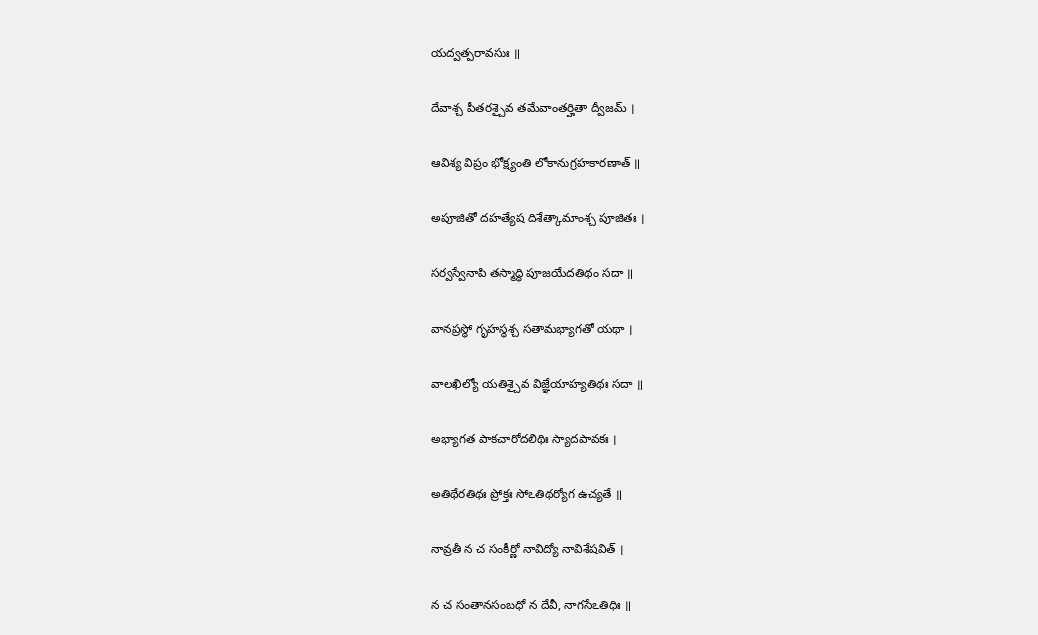యద్వత్పరావసుః ॥

దేవాశ్చ పీతరశ్చైవ తమేవాంతర్హితా ద్వీజమ్ ।

ఆవిశ్య విప్రం భోక్ష్యంతి లోకానుగ్రహకారణాత్ ॥

అపూజితో దహత్యేష దిశేత్కామాంశ్చ పూజితః ।

సర్వస్వేనాపి తస్మాద్ధి పూజయేదతిథం సదా ॥

వానప్రస్థో గృహస్థశ్చ సతామభ్యాగతో యథా ।

వాలఖిల్యో యతిశ్చైవ విజ్ఞేయాహ్యతిథః సదా ॥

అభ్యాగత పాకచారోదలిథిః స్యాదపావకః ।

అతిథేరతిథః ప్రోక్తః సోఽతిథర్యోగ ఉచ్యతే ॥

నావ్రతీ న చ సంకీర్ణో నావిద్యో నావిశేషవిత్ ।

న చ సంతానసంబధో న దేవీ, నాగసేఽతిధిః ॥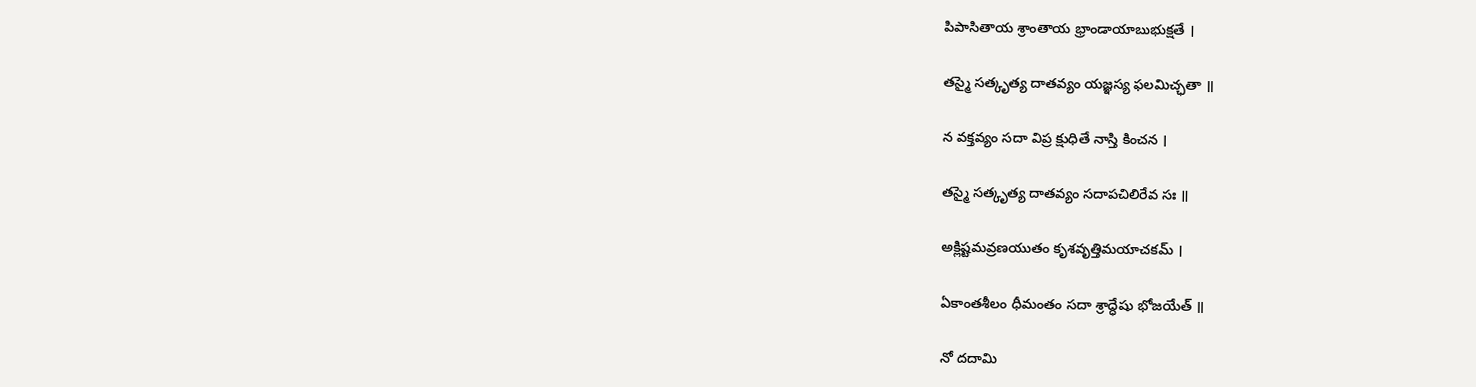పిపాసితాయ శ్రాంతాయ భ్రాండాయాబుభుక్షతే ।

తస్మై సత్కృత్య దాతవ్యం యజ్ఞస్య ఫలమిచ్ఛతా ॥

న వక్తవ్యం సదా విప్ర క్షుధితే నాస్తి కించన ।

తస్మై సత్కృత్య దాతవ్యం సదాపచిలిరేవ సః ॥

అక్లిష్టమవ్రణయుతం కృశవృత్తిమయాచకమ్ ।

ఏకాంతశీలం ధీమంతం సదా శ్రాద్ధేషు భోజయేత్ ॥

నో దదామి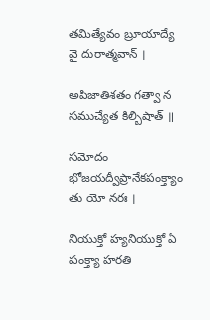తమిత్యేవం బ్రూయాద్యే వై దురాత్మవాన్ ।

అపిజాతిశతం గత్వా న సముచ్యేత కిల్బిషాత్ ॥

సమోదం భోజయద్వీప్రానేకపంక్త్యాం తు యో నరః ।

నియుక్తో హ్యనియుక్తో ఏ పంక్త్యా హరతి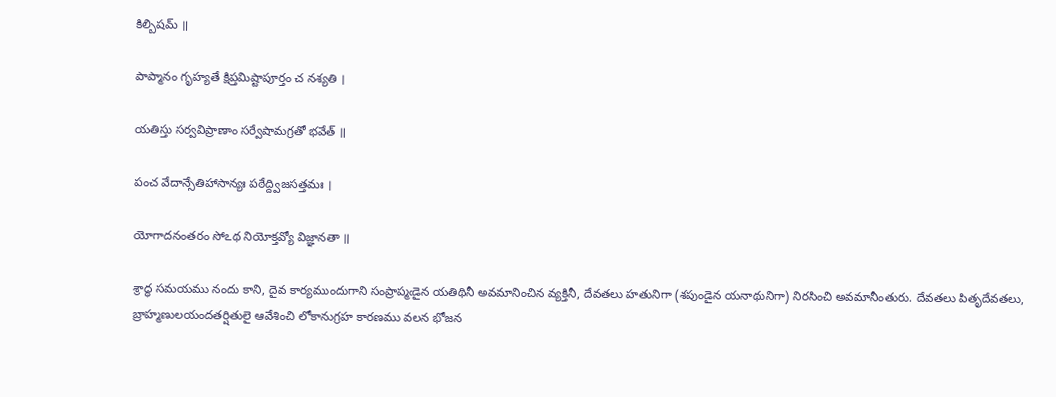కిల్బిషమ్ ॥

పాప్మానం గృహ్యతే క్షిప్తమిష్టాపూర్తం చ నశ్యతి ।

యతిస్తు సర్వవిప్రాణాం సర్వేషామగ్రతో భవేత్ ॥

పంచ వేదాన్సేతిహాసాన్యః పఠేద్ద్విజసత్తమః ।

యోగాదనంతరం సోఽథ నియోక్తవ్యో విజ్ఞానతా ॥

శ్రాద్ధ సమయము నందు కాని, దైవ కార్యముందుగాని సంప్రాప్మఁడైన యతిథినీ అవమానించిన వ్యక్తినీ, దేవతలు హతునిగా (శపుండైన యనాథునిగా) నిరసించి అవమానీంతురు. దేవతలు పితృదేవతలు, బ్రాహ్మణులయందతర్షితులై ఆవేశించి లోకానుగ్రహ కారణము వలన భోజన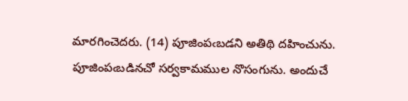మారగించెదరు. (14) పూజింపఁబడని అతిథి దహించును. పూజింపఁబడినచో సర్వకామముల నొసంగును. అందుచే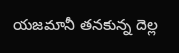యజమానీ తనకున్న దెల్ల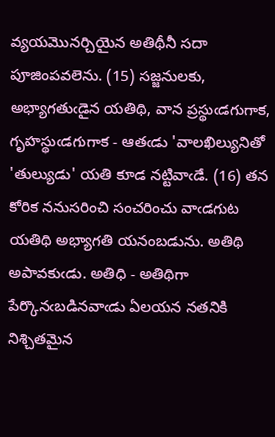వ్యయమొనర్చియైన అతిథీనీ సదా పూజింపవలెను. (15) సజ్జనులకు, అభ్యాగతుఁడైన యతిథి, వాన ప్రస్థుఁడగుగాక, గృహస్థుఁడగుగాక - ఆతఁడు 'వాలఖిల్యునితో 'తుల్యుడు' యతి కూడ నట్టివాఁడే. (16) తన కోరిక ననుసరించి సంచరించు వాఁడగుట యతిథి అభ్యాగతి యనంబడును. అతిథి అపావకుఁడు. అతిధి - అతిథిగా పేర్కొనఁబడినవాఁడు ఏలయన నతనికి నిశ్చితమైన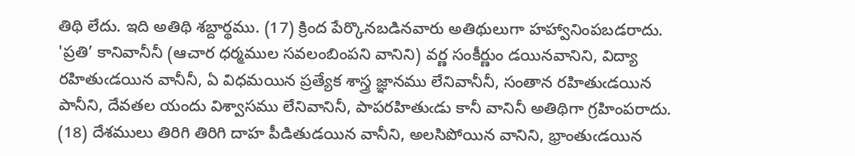తిథి లేదు. ఇది అతిథి శబ్దార్థము. (17) క్రింద పేర్కొనబడినవారు అతిథులుగా హహ్వానింపబడరాదు. 'ప్రతి’ కానివానీనీ (ఆచార ధర్మముల సవలంబింపని వానిని) వర్ణ సంకీర్ణుం డయినవానిని, విద్యా రహితుఁడయిన వానీనీ, ఏ విధమయిన ప్రత్యేక శాస్త్ర జ్ఞానము లేనివానీనీ, సంతాన రహితుఁడయిన పానీని, దేవతల యందు విశ్వాసము లేనివానినీ, పాపరహితుఁడు కానీ వానినీ అతిథిగా గ్రహింపరాదు. (18) దేశములు తిరిగి తిరిగి దాహ పీడితుడయిన వానీని, అలసిపోయిన వానిని, భ్రాంతుఁడయిన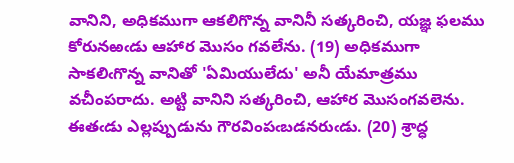వానిని, అధికముగా ఆకలిగొన్న వానినీ సత్కరించి, యజ్ఞ ఫలము కోరునఱఁడు ఆహార మొసం గవలేను. (19) అధికముగా సాకలిఁగొన్న వానితో 'ఏమియులేదు' అనీ యేమాత్రము వచీంపరాదు. అట్టి వానిని సత్కరించి, ఆహార మొసంగవలెను. ఈతఁడు ఎల్లప్పుడును గౌరవింపఁబడనరుఁడు. (20) శ్రాద్ధ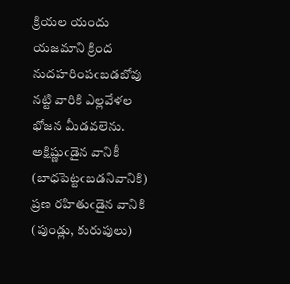క్రియల యందు యజమాని క్రింద నుదహరింపఁబడబోవు నట్టి వారికి ఎల్లవేళల భోజన మీడవలెను. అక్షిష్ణుఁడైన వానికీ (బాధపెట్టఁబడనివానికి) ప్రణ రహితుఁడైన వానికి (పుండ్లు, కురుపులు)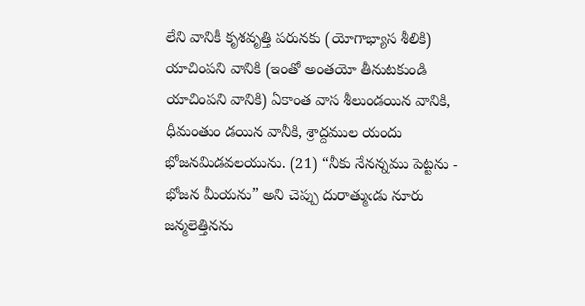లేని వానికీ కృశవృత్తి పరునకు (యోగాభ్యాస శీలికి) యాచింపని వానికి (ఇంతో అంతయో తీనుటకుండి యాచింపని వానికి) ఏకాంత వాస శీలుండయిన వానికి, ధీమంతుం డయిన వానీకి, శ్రాద్దముల యందు భోజనమిడవలయును. (21) “నీకు నేనన్నము పెట్టను - భోజన మీయను” అని చెప్పు దురాత్ముఁడు నూరు జన్మలెత్తినను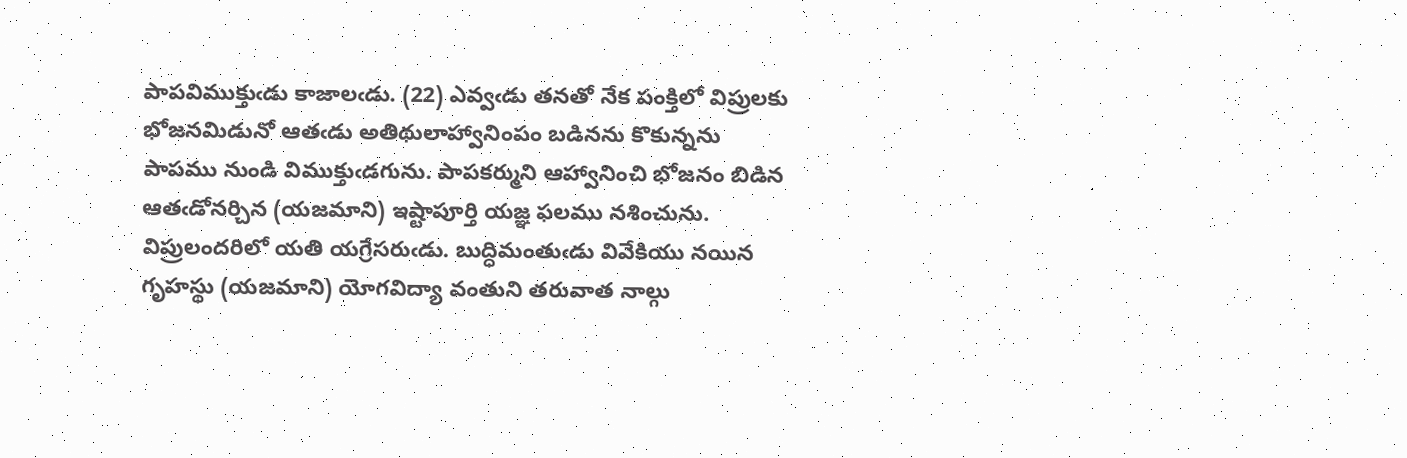పాపవిముక్తుఁడు కాజాలఁడు. (22) ఎవ్వఁడు తనతో నేక పంక్తిలో విప్రులకు భోజనమిడునో ఆతఁడు అతిథులాహ్వానింపం బడినను కొకున్నను పాపము నుండి విముక్తుఁడగును. పాపకర్ముని ఆహ్వానించి భోజనం బిడిన ఆతఁడోనర్చిన (యజమాని) ఇష్టాపూర్తి యజ్ఞ ఫలము నశించును. విప్రులందరిలో యతి యగ్రేసరుఁడు. బుద్ధిమంతుఁడు వివేకియు నయిన గృహస్థు (యజమాని) యోగవిద్యా వంతుని తరువాత నాల్గు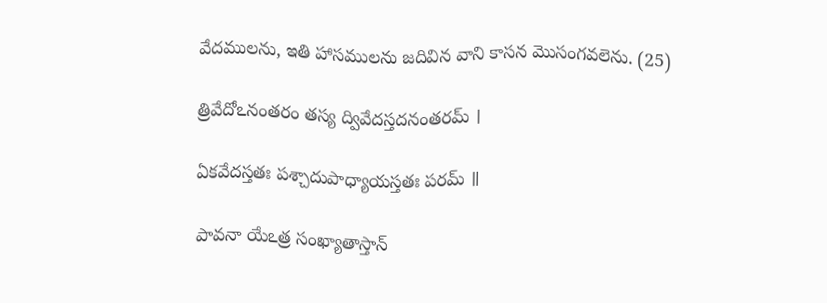వేదములను, ఇతి హాసములను జదివిన వాని కాసన మొసంగవలెను. (25)

త్రివేదోఽనంతరం తస్య ద్వివేదస్తదనంతరమ్ ।

ఏకవేదస్తతః పశ్చాదుపాధ్యాయస్తతః పరమ్ ॥

పావనా యేఽత్ర సంఖ్యాతాస్తాన్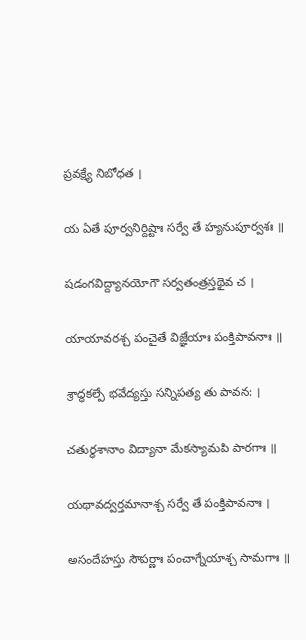ప్రవక్ష్యే నిబోధత ।

య ఏతే పూర్వనిర్దిష్టాః సర్వే తే హ్యనుపూర్వశః ॥

షడంగవిద్ద్యానయోగౌ సర్వతంత్రస్తథైవ చ ।

యాయావరశ్చ పంచైతే విజ్ఞేయాః పంక్తిపావనాః ॥

శ్రాద్ధకల్పే భవేద్యస్తు సన్నిపత్య తు పావన: ।

చతుర్ధశానాం విద్యానా మేకస్యామపి పారగాః ॥

యథావద్వర్తమానాశ్చ సర్వే తే పంక్తిపావనాః ।

అసందేహస్తు సౌపర్ణాః పంచాగ్నేయాశ్చ సామగాః ॥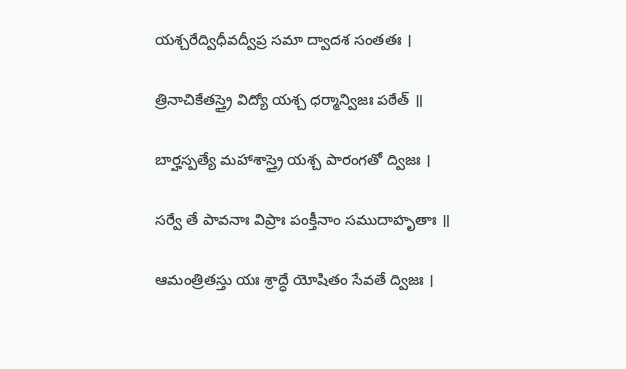యశ్చరేద్విధీవద్వీప్ర సమా ద్వాదశ సంతతః ।

త్రినాచికేతస్త్రై విద్యో యశ్చ ధర్మాన్విజః పఠేత్ ॥

బార్హస్పత్యే మహాశాస్త్రై యశ్చ పారంగతో ద్విజః ।

సర్వే తే పావనాః విప్రాః పంక్తీనాం సముదాహృతాః ॥

ఆమంత్రితస్తు యః శ్రాద్ధే యోషితం సేవతే ద్విజః ।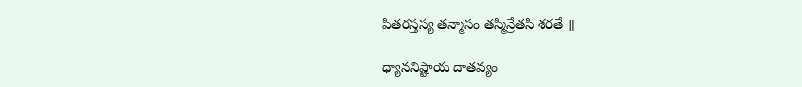పితరస్తస్య తన్మాసం తస్మిన్రేతసి శరతే ॥

ధ్యాననిష్టాయ దాతవ్యం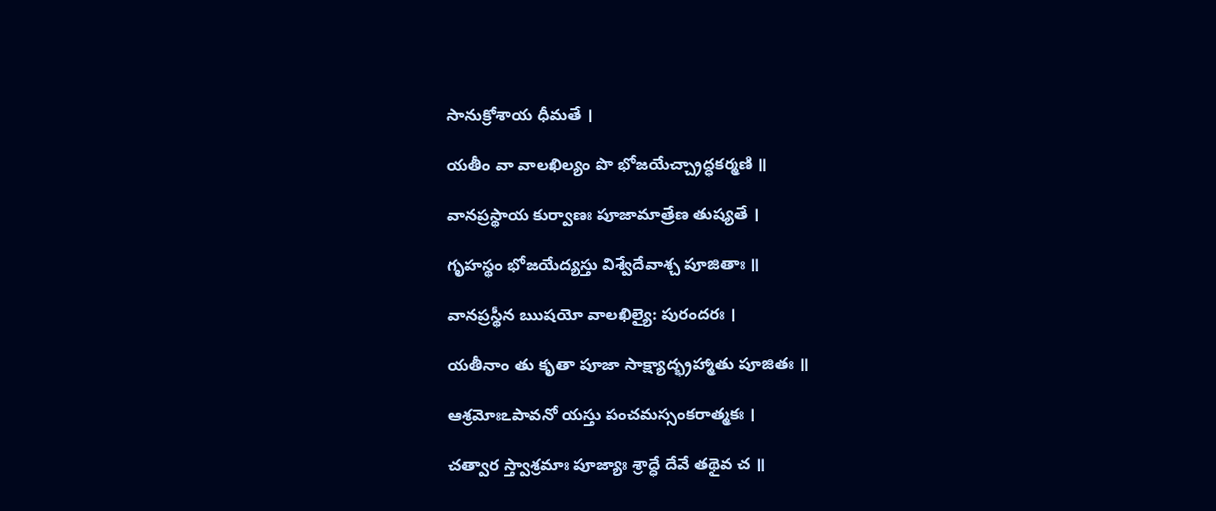సానుక్రోశాయ ధీమతే ।

యతీం వా వాలఖిల్యం పొ భోజయేచ్చ్రాద్ధకర్మణి ॥

వానప్రస్థాయ కుర్వాణః పూజామాత్రేణ తుష్యతే ।

గృహస్థం భోజయేద్యస్తు విశ్వేదేవాశ్చ పూజితాః ॥

వానప్రస్థీన ఋషయో వాలఖిల్యై: పురందరః ।

యతీనాం తు కృతా పూజా సాక్ష్యాద్భ్రహ్మాతు పూజితః ॥

ఆశ్రమోఃఽపావనో యస్తు పంచమస్సంకరాత్మకః ।

చత్వార స్త్వాశ్రమాః పూజ్యాః శ్రాద్ధే దేవే తథైవ చ ॥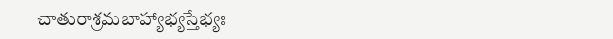చాతురాశ్రమబాహ్యాభ్యస్తేభ్యః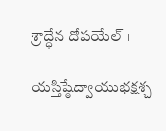శ్రాద్ధేన దోపయేల్ ।

యస్తిష్ఠేద్వాయుభక్షశ్చ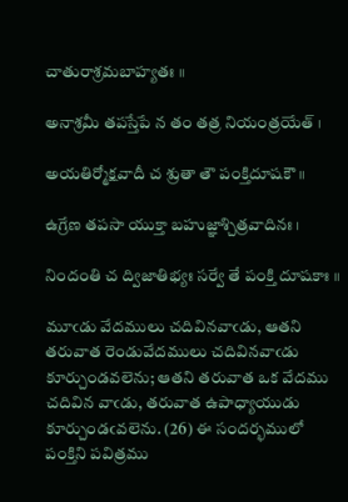చాతురాశ్రమబాహ్యతః ॥

అనాశ్రమీ తపస్తేపే న తం తత్ర నియంత్రయేత్ ।

అయతిర్మోక్షవాదీ చ శ్రుతా తౌ పంక్తిదూషకౌ ॥

ఉగ్రేణ తపసా యుక్తా బహుజ్ఞాశ్చిత్రవాదినః ।

నిందంతి చ ద్విజాతిభ్యః సర్వే తే పంక్తి దూషకాః ॥

మూఁడు వేదములు చదివినవాఁడు, ఆతని తరువాత రెండువేదములు చదివినవాఁడు కూర్చుండవలెను; ఆతని తరువాత ఒక వేదము చదివిన వాఁడు, తరువాత ఉపాధ్యాయుడు కూర్చుండఁవలెను. (26) ఈ సందర్భములో పంక్తిని పవిత్రము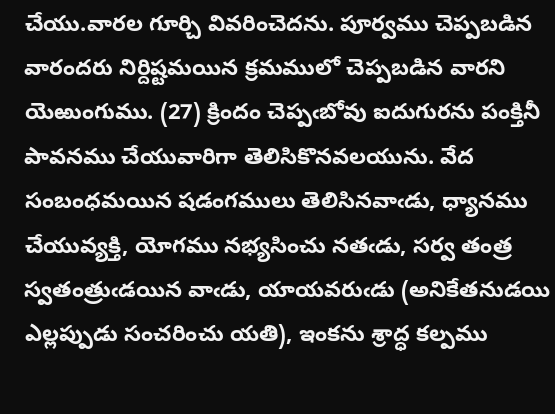చేయు.వారల గూర్చి వివరించెదను. పూర్వము చెప్పబడిన వారందరు నిర్దిష్టమయిన క్రమములో చెప్పబడిన వారని యెఱుంగుము. (27) క్రిందం చెప్పఁబోవు ఐదుగురను పంక్తినీ పావనము చేయువారిగా తెలిసికొనవలయును. వేద సంబంధమయిన షడంగములు తెలిసినవాఁడు, ధ్యానము చేయువ్యక్తి, యోగము నభ్యసించు నతఁడు, సర్వ తంత్ర స్వతంత్రుఁడయిన వాఁడు, యాయవరుఁడు (అనికేతనుడయి ఎల్లప్పుడు సంచరించు యతి), ఇంకను శ్రాద్ధ కల్పము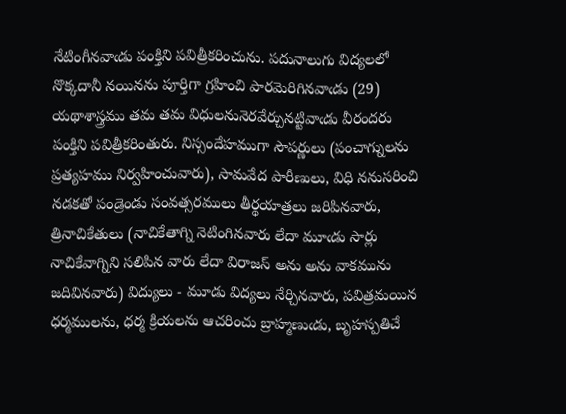నేటింగీనవాఁడు పంక్తిని పవిత్రీకరించును. పదునాలుగు విద్యలలో నొక్కదానీ నయినను పూర్తిగా గ్రహించి పారమెరిగినవాఁడు (29) యథాశాస్త్రము తమ తమ విధులనునెరవేర్చునట్టివాఁడు వీరందరు పంక్తిని పవిత్రీకరింతురు. నిస్సందేహముగా సౌపర్ణులు (పంచాగ్నులను ప్రత్యహము నిర్వహించువారు), సామవేద పారీణులు, విధి ననుసరించి నడకతో పండ్రెండు సంవత్సరములు తీర్థయాత్రలు జరిపినవారు, త్రినాచికేతులు (నాచికేతాగ్ని నెటింగినవారు లేదా మూఁడు సార్లు నాచికేవాగ్నిని సలిపిన వారు లేదా విరాజస్ అను అను వాకమును జదివినవారు) విద్యులు - మూడు విద్యలు నేర్చినవారు, పవిత్రమయిన ధర్మములను, ధర్మ క్రియలను ఆచరించు బ్రాహ్మణుఁడు, బృహస్పతిచే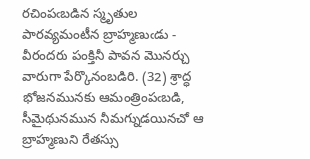రచింపఁబడిన స్మృతుల పారవ్యమంటీన బ్రాహ్మణుఁడు - వీరందరు పంక్తినీ పావన మొనర్చు వారుగా పేర్కొనంబడిరి. (32) శ్రాద్ధ భోజనమునకు ఆమంత్రింపఁబడి, సీమైథునమున నీమగ్నుడయినచో ఆ బ్రాహ్మణుని రేతస్సు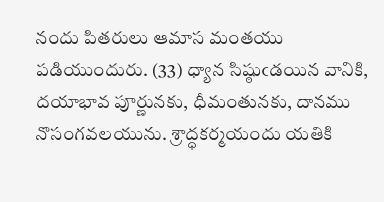నందు పితరులు ఆమాస మంతయు పడియుందురు. (33) ధ్యాన సిష్ఠుఁడయిన వానికి, దయాభావ పూర్ణునకు, ధీమంతునకు, దానము నొసంగవలయును. శ్రాద్ధకర్మయందు యతికి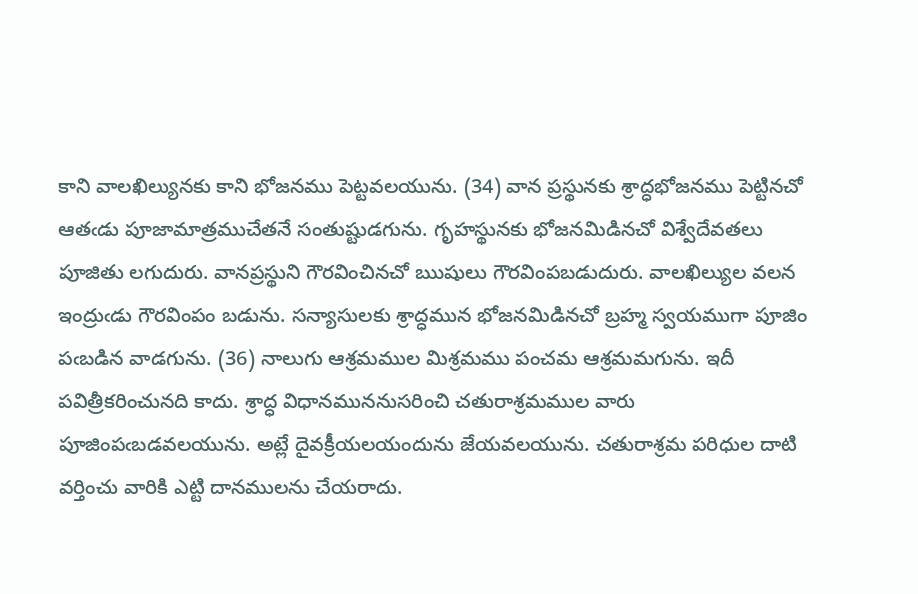కాని వాలఖిల్యునకు కాని భోజనము పెట్టవలయును. (34) వాన ప్రస్థునకు శ్రాద్ధభోజనము పెట్టినచో ఆతఁడు పూజామాత్రముచేతనే సంతుష్టుడగును. గృహస్థునకు భోజనమిడినచో విశ్వేదేవతలు పూజితు లగుదురు. వానప్రస్థుని గౌరవించినచో ఋషులు గౌరవింపబడుదురు. వాలఖిల్యుల వలన ఇంద్రుఁడు గౌరవింపం బడును. సన్యాసులకు శ్రాద్ధమున భోజనమిడినచో బ్రహ్మ స్వయముగా పూజిం పఁబడిన వాడగును. (36) నాలుగు ఆశ్రమముల మిశ్రమము పంచమ ఆశ్రమమగును. ఇదీ పవిత్రీకరించునది కాదు. శ్రాద్ధ విధానముననుసరించి చతురాశ్రమముల వారు పూజింపఁబడవలయును. అట్లే దైవక్రీయలయందును జేయవలయును. చతురాశ్రమ పరిధుల దాటి వర్తించు వారికి ఎట్టి దానములను చేయరాదు.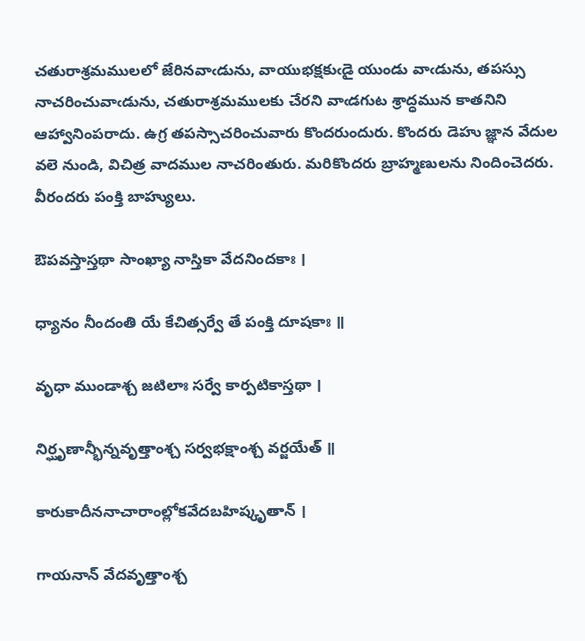చతురాశ్రమములలో జేరినవాఁడును, వాయుభక్షకుఁడై యుండు వాఁడును, తపస్సు నాచరించువాఁడును, చతురాశ్రమములకు చేరని వాఁడగుట శ్రాద్ధమున కాతనిని ఆహ్వానింపరాదు. ఉగ్ర తపస్సాచరించువారు కొందరుందురు. కొందరు డెహు జ్ఞాన వేదుల వలె నుండి, విచిత్ర వాదముల నాచరింతురు. మరికొందరు బ్రాహ్మణులను నిందించెదరు. వీరందరు పంక్తి బాహ్యులు.

ఔపవస్తాస్తథా సాంఖ్యా నాస్తికా వేదనిందకాః ।

ధ్యానం నీందంతి యే కేచిత్సర్వే తే పంక్తి దూషకాః ॥

వృధా ముండాశ్చ జటిలాః సర్వే కార్పటికాస్తథా ।

నిర్ఘృణాన్భీన్నవృత్తాంశ్చ సర్వభక్షాంశ్చ వర్జయేత్ ॥

కారుకాదీననాచారాంల్లోకవేదబహిష్కృతాన్ ।

గాయనాన్ వేదవృత్తాంశ్చ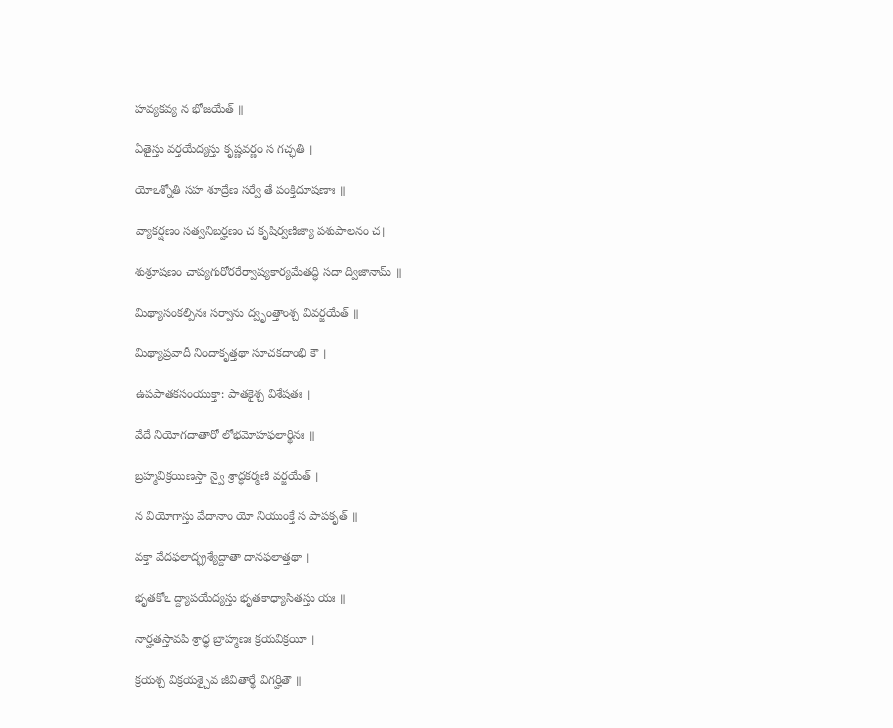హవ్యకవ్య న భోజయేత్ ॥

ఏతైస్తు వర్తయేద్యస్తు కృష్ణవర్ణం స గచ్ఛతి ।

యోఽశ్నోతి సహ శూద్రేణ సర్వే తే పంక్తిదూషణాః ॥

వ్యాకర్షణం సత్వనిబర్హణం చ కృషిర్వణిజ్యా పశుపాలనం చ।

శుశ్రూషణం చాప్యగురోరరేర్వాష్యకార్యమేతద్ధి సదా ద్విజానామ్ ॥

మిథ్యాసంకల్పినః సర్వాను ద్వృంత్తాంశ్చ వివర్జయేత్ ॥

మిథ్యాప్రవాదీ నిందాకృత్తథా సూచకదాంభి కౌ ।

ఉపపాతకసంయుక్తా: పాతకైశ్చ విశేషతః ।

వేదే నియోగదాతారో లోభమోహఫలార్థినః ॥

బ్రహ్మవిక్రయిణస్తా న్వై శ్రాద్ధకర్మణి వర్జయేత్ ।

న వియోగాస్తు వేదానాం యో నియుంక్తే స పాపకృత్ ॥

వక్తా వేదఫలాద్భ్రశ్యేద్దాతా దానఫలాత్తథా ।

భృతకోఽ ద్ద్యాపయేద్యస్తు భృతకాధ్యాసితస్తు యః ॥

నార్హతస్తావపి శ్రాధ్ధ బ్రాహ్మణః క్రయవిక్రయీ ।

క్రయశ్చ విక్రయశ్చైవ జీవితార్థే విగర్హితౌ ॥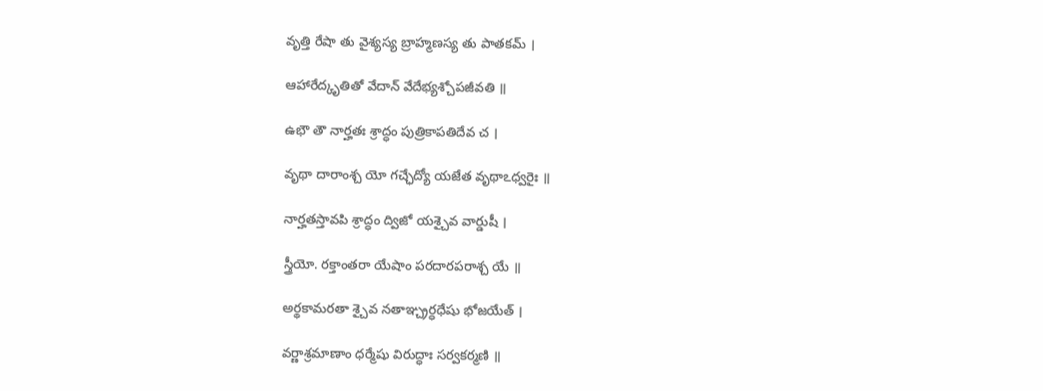వృత్తి రేషా తు వైశ్యస్య బ్రాహ్మణస్య తు పాతకమ్ ।

ఆహారేద్కృతితో వేదాన్ వేదేభ్యశ్చోపజీవతి ॥

ఉభౌ తౌ నార్హతః శ్రాద్ధం పుత్రికాపతిదేవ చ ।

వృథా దారాంశ్చ యో గచ్ఛేద్యో యజేత వృథాఽధ్వరైః ॥

నార్హతస్తావపి శ్రాద్ధం ద్విజో యశ్చైవ వార్డుషీ ।

స్త్రీయో. రక్తాంతరా యేషాం పరదారపరాశ్చ యే ॥

అర్థకామరతా శ్చైవ నతాఞ్చ్రర్ధధేషు భోజయేత్ ।

వర్ణాశ్రమాణాం ధర్మేషు విరుద్ధాః సర్వకర్మణి ॥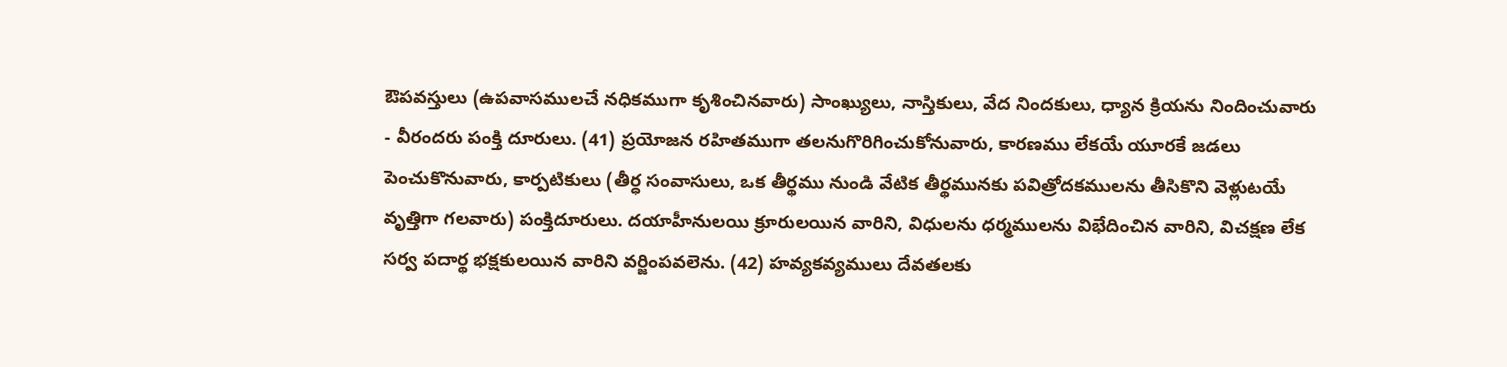ఔపవస్తులు (ఉపవాసములచే నధికముగా కృశించినవారు) సాంఖ్యులు, నాస్తికులు, వేద నిందకులు, ధ్యాన క్రియను నిందించువారు - వీరందరు పంక్తి దూరులు. (41) ప్రయోజన రహితముగా తలనుగొరిగించుకోనువారు, కారణము లేకయే యూరకే జడలు పెంచుకొనువారు, కార్పటికులు (తీర్ధ సంవాసులు, ఒక తీర్థము నుండి వేటిక తీర్థమునకు పవిత్రోదకములను తీసికొని వెళ్లుటయే వృత్తిగా గలవారు) పంక్తిదూరులు. దయాహీనులయి క్రూరులయిన వారిని, విధులను ధర్మములను విభేదించిన వారిని, విచక్షణ లేక సర్వ పదార్థ భక్షకులయిన వారిని వర్జింపవలెను. (42) హవ్యకవ్యములు దేవతలకు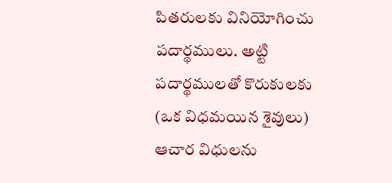పితరులకు వినియోగించు పదార్థములు. అట్టి పదార్థములతో కొరుకులకు (ఒక విధమయిన శైవులు) ఆచార విధులను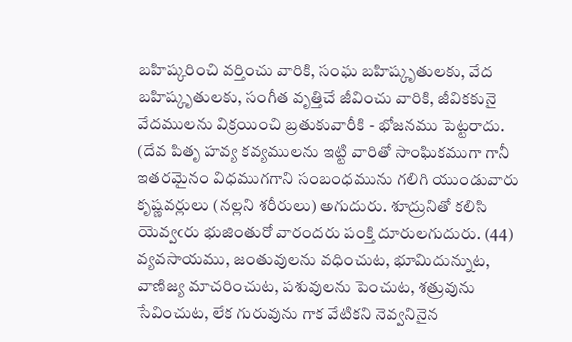బహిష్కరించి వర్తించు వారికి, సంఘ బహిష్కృతులకు, వేద బహిష్కృతులకు, సంగీత వృత్తిచే జీవించు వారికి, జీవికకునై వేదములను విక్రయించి బ్రతుకువారీకి - భోజనము పెట్టరాదు. (దేవ పితృ హవ్య కవ్యములను ఇట్టి వారితో సాంఘికముగా గానీ ఇతరమైనం విధముగగాని సంబంధమును గలిగి యుండువారు కృష్ణవర్లులు (నల్లని శరీరులు) అగుదురు. శూద్రునితో కలిసి యెవ్వఁరు భుజింతురో వారందరు పంక్తి దూరులగుదురు. (44) వ్యవసాయము, జంతువులను వధించుట, భూమిదున్నుట, వాణిజ్య మాచరించుట, పశువులను పెంచుట, శత్రువును సేవించుట, లేక గురువును గాక వేటికని నెవ్వనినైన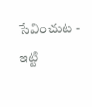సేవించుట - ఇట్టి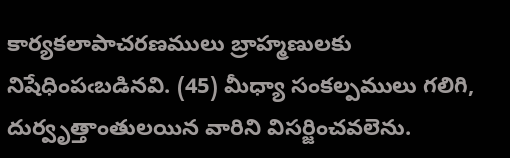కార్యకలాపాచరణములు బ్రాహ్మణులకు నిషేధింపఁబడినవి. (45) మీధ్యా సంకల్పములు గలిగి, దుర్వృత్తాంతులయిన వారిని విసర్జించవలెను.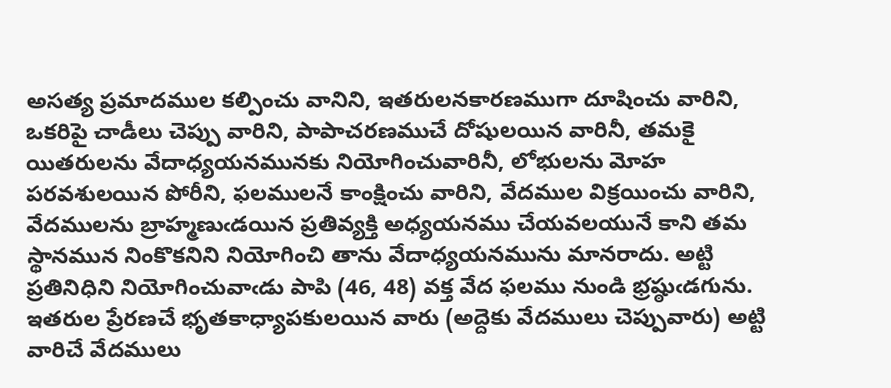అసత్య ప్రమాదముల కల్పించు వానిని, ఇతరులనకారణముగా దూషించు వారిని, ఒకరిపై చాడీలు చెప్పు వారిని, పాపాచరణముచే దోషులయిన వారినీ, తమకై యితరులను వేదాధ్యయనమునకు నియోగించువారినీ, లోభులను మోహ పరవశులయిన పోరీని, ఫలములనే కాంక్షించు వారిని, వేదముల విక్రయించు వారిని, వేదములను బ్రాహ్మణుఁడయిన ప్రతివ్యక్తి అధ్యయనము చేయవలయునే కాని తమ స్థానమున నింకొకనిని నియోగించి తాను వేదాధ్యయనమును మానరాదు. అట్టి ప్రతినిధిని నియోగించువాఁడు పాపి (46, 48) వక్త వేద ఫలము నుండి భ్రష్ఠుఁడగును. ఇతరుల ప్రేరణచే భృతకాధ్యాపకులయిన వారు (అద్దెకు వేదములు చెప్పువారు) అట్టి వారిచే వేదములు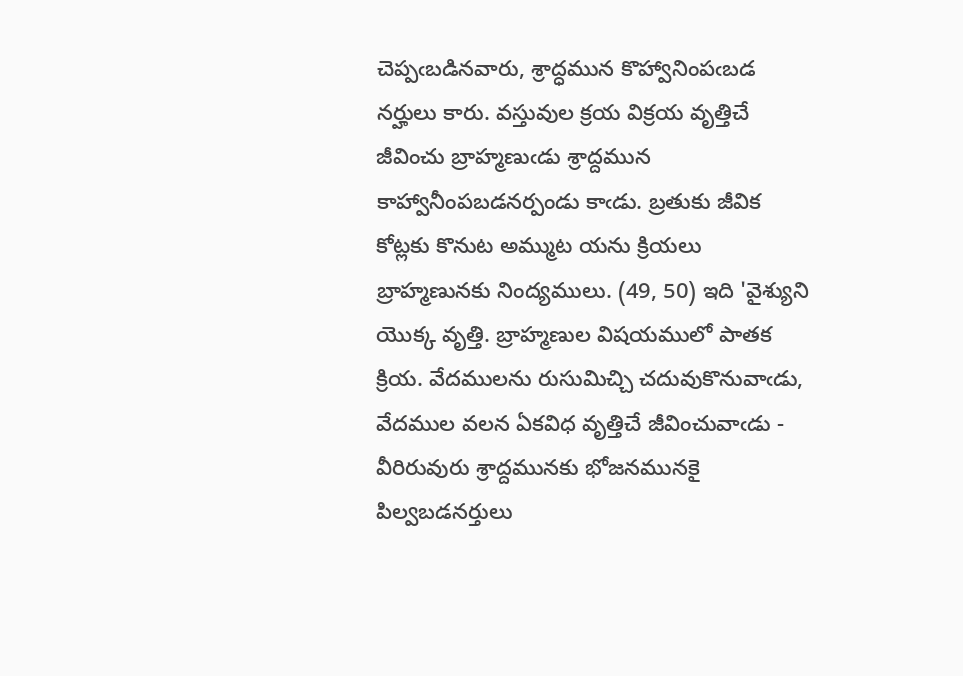చెప్పఁబడినవారు, శ్రాద్ధమున కొహ్వానింపఁబడ నర్హులు కారు. వస్తువుల క్రయ విక్రయ వృత్తిచే జీవించు బ్రాహ్మణుఁడు శ్రాద్దమున కాహ్వానీంపబడనర్పండు కాఁడు. బ్రతుకు జీవిక కోట్లకు కొనుట అమ్ముట యను క్రియలు బ్రాహ్మణునకు నింద్యములు. (49, 50) ఇది 'వైశ్యుని యొక్క వృత్తి. బ్రాహ్మణుల విషయములో పాతక క్రియ. వేదములను రుసుమిచ్చి చదువుకొనువాఁడు, వేదముల వలన ఏకవిధ వృత్తిచే జీవించువాఁడు - వీరిరువురు శ్రాద్దమునకు భోజనమునకై పిల్వబడనర్తులు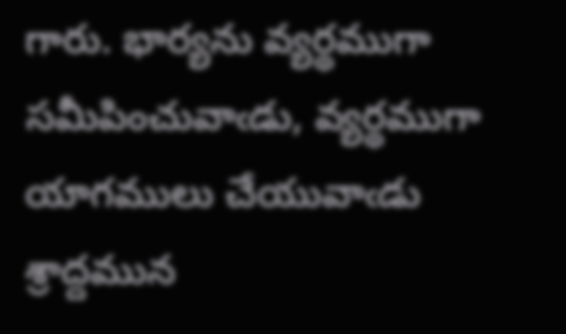గారు. భార్యను వ్యర్థముగా సమీపించువాఁడు, వ్యర్థముగా యాగములు చేయువాఁడు శ్రాద్దమున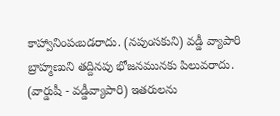కాహ్వానింపఁబడరాదు. (నపుంసకుని) వడ్డీ వ్యాపారి బ్రాహ్మణుని తద్దినపు భోజనమునకు పిలువరాదు. (వార్డుషీ - వడ్డీవ్యాపారి) ఇతరులను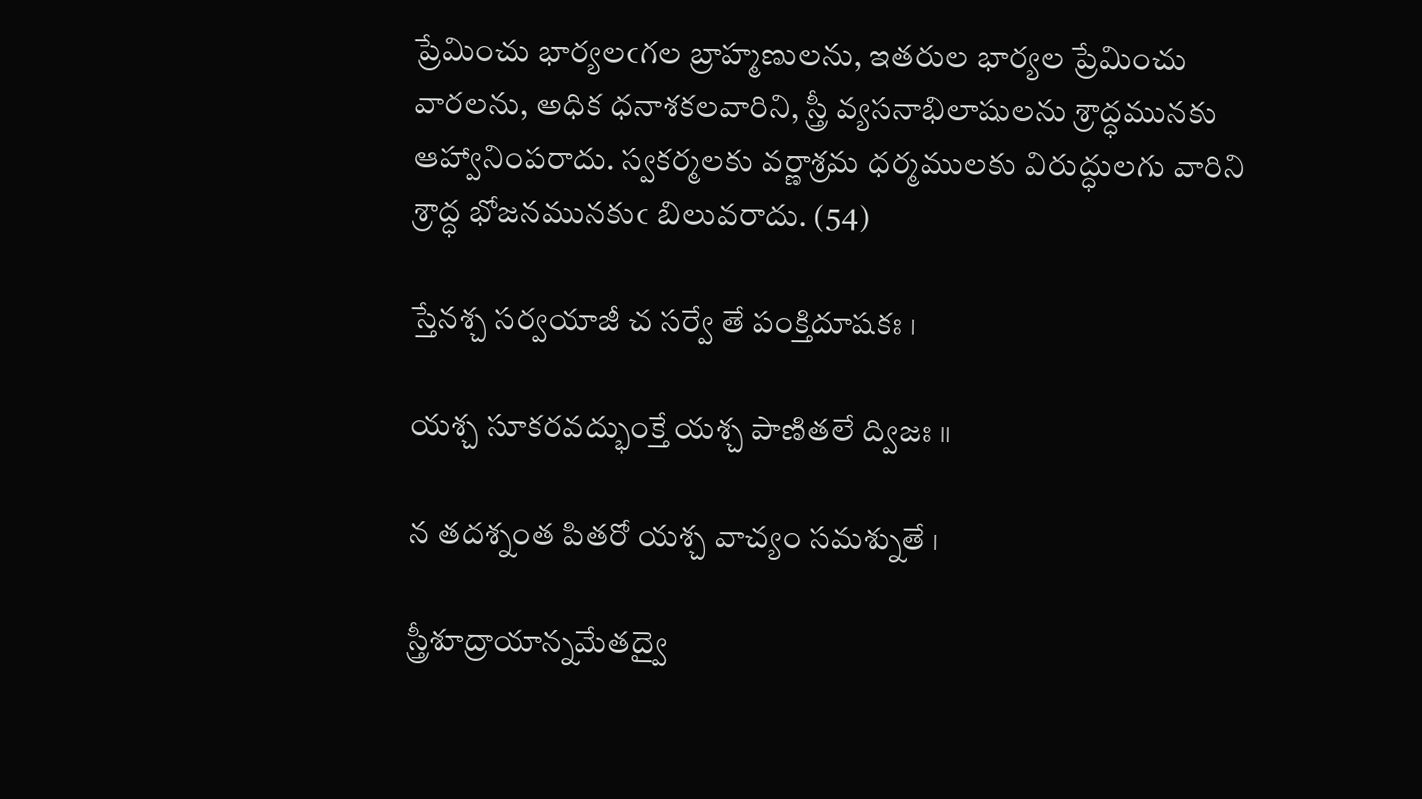ప్రేమించు భార్యలఁగల బ్రాహ్మణులను, ఇతరుల భార్యల ప్రేమించు వారలను, అధిక ధనాశకలవారిని, స్త్రీ వ్యసనాభిలాషులను శ్రాద్ధమునకు ఆహ్వానింపరాదు. స్వకర్మలకు వర్ణాశ్రమ ధర్మములకు విరుద్ధులగు వారిని శ్రాద్ధ భోజనమునకుఁ బిలువరాదు. (54)

స్తేనశ్చ సర్వయాజీ చ సర్వే తే పంక్తిదూషకః ।

యశ్చ సూకరవద్భుంక్తే యశ్చ పాణితలే ద్విజః ॥

న తదశ్నంత పితరో యశ్చ వాచ్యం సమశ్నుతే ।

స్త్రీశూద్రాయాన్నమేతద్వై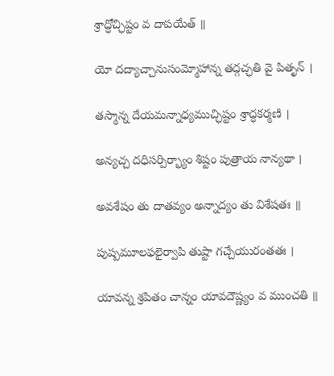శ్రాద్ధోచ్ఛిష్టం వ దాపయేత్ ॥

యో దద్యాచ్చానుసంమ్మోహాన్న తద్గచ్ఛతి వై పితృన్ ।

తస్మాన్న దేయమన్నాధ్యముచ్ఛిష్టం శ్రాద్ధకర్మణి ।

అన్యచ్చ దధిసర్పిర్భ్యాం శిష్టం పుత్రాయ నాన్యథా ।

అవశేషం తు దాతవ్యం అన్నాద్యం తు విశేషతః ॥

పుష్పమూలఫలైర్వాపి తుష్టా గచ్చేయురంతతః ।

యావన్న శ్రపితం చాన్నం యావదౌష్ణ్యం వ ముంచతి ॥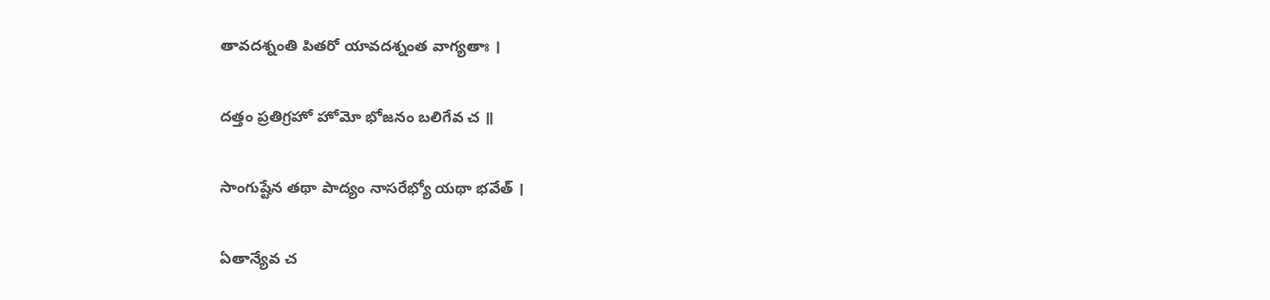తావదశ్నంతి పితరో యావదశ్నంత వాగ్యతాః ।

దత్తం ప్రతిగ్రహో హోమో భోజనం బలిగేవ చ ॥

సాంగుష్టేన తథా పాద్యం నాసరేభ్యో యథా భవేత్ ।

ఏతాన్యేవ చ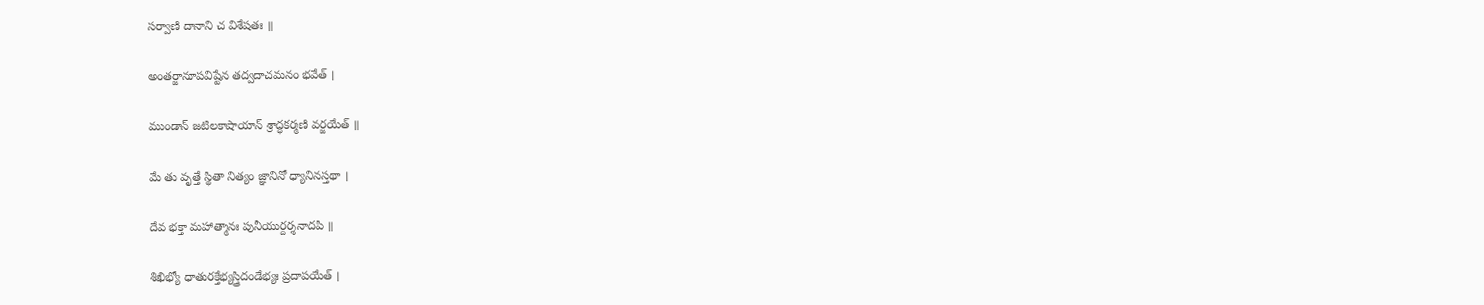సర్వాణి దానాని చ విశేషతః ॥

అంతర్జానూపవిష్టేన తద్వదాచమనం భవేత్ ।

ముండాన్ జటిలకాషాయాన్ శ్రాద్ధకర్మణి వర్జయేత్ ॥

మే తు వృత్తే స్థితా నిత్యం జ్ఞానినో ధ్యానినస్తథా ।

దేవ భక్తా మహాత్మానః పునీయుర్దర్శనాదపి ॥

శిఖిభ్యో ధాతురక్తేభ్యస్త్రిదండేభ్యః ప్రదాపయేత్ ।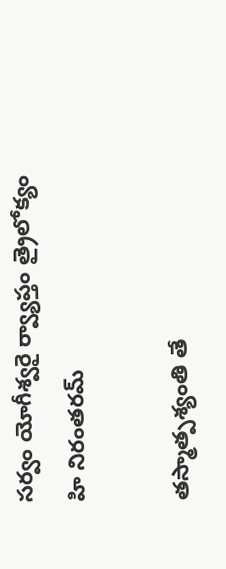సర్వం యోగీశ్వరై ర్వ్యాప్తం త్రైలోక్యం హి నిరంతరమ్

తస్మాత్పశ్యంతి తే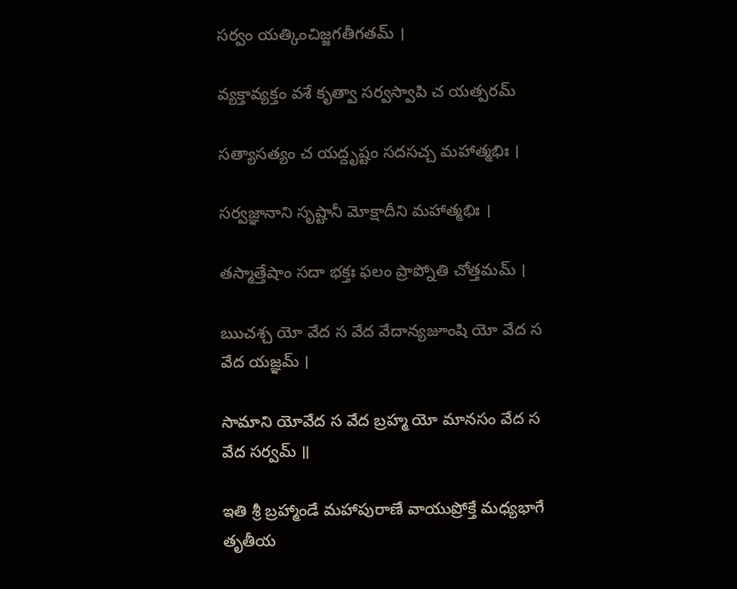సర్వం యత్కించిజ్జగతీగతమ్ ।

వ్యక్తావ్యక్తం వశే కృత్వా సర్వస్వాపి చ యత్పరమ్

సత్యాసత్యం చ యద్దృష్టం సదసచ్చ మహాత్మభిః ।

సర్వజ్ఞానాని సృష్టానీ మోక్షాదీని మహాత్మభిః ।

తస్మాత్తేషాం సదా భక్తః ఫలం ప్రాప్నోతి చోత్తమమ్ ।

ఋచశ్చ యో వేద స వేద వేదాన్యజూంషి యో వేద స వేద యజ్ఞమ్ ।

సామాని యోవేద స వేద బ్రహ్మ యో మానసం వేద స వేద సర్వమ్ ॥

ఇతి శ్రీ బ్రహ్మాండే మహాపురాణే వాయుప్రోక్తే మధ్యభాగే తృతీయ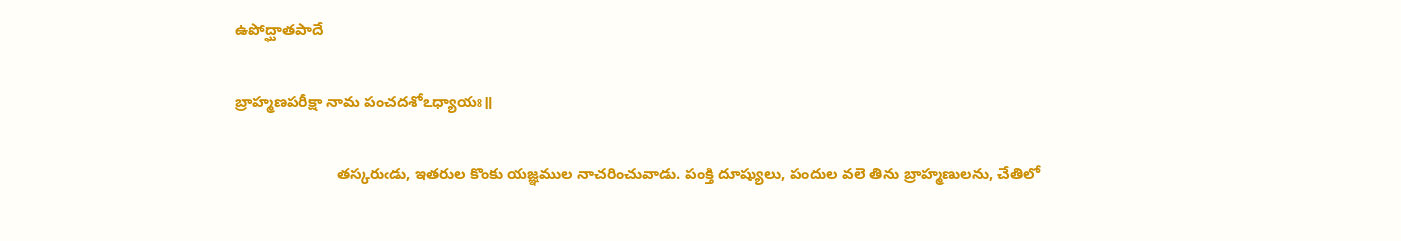ఉపోద్ఘాతపాదే

బ్రాహ్మణపరీక్షా నామ పంచదశోఽధ్యాయః॥

                        తస్కరుఁడు, ఇతరుల కొంకు యజ్ఞముల నాచరించువాడు. పంక్తి దూష్యులు, పందుల వలె తిను బ్రాహ్మణులను, చేతిలో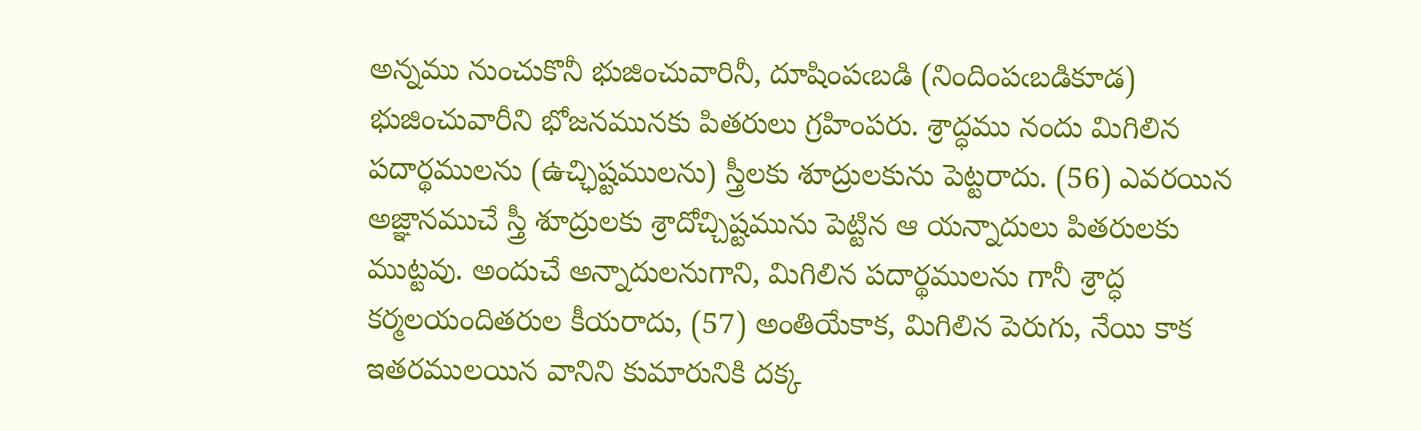అన్నము నుంచుకొనీ భుజించువారినీ, దూషింపఁబడి (నిందింపఁబడికూడ) భుజించువారీని భోజనమునకు పితరులు గ్రహింపరు. శ్రాద్ధము నందు మిగిలిన పదార్థములను (ఉచ్ఛిష్టములను) స్త్రీలకు శూద్రులకును పెట్టరాదు. (56) ఎవరయిన అజ్ఞానముచే స్త్రీ శూద్రులకు శ్రాదోచ్చిష్టమును పెట్టిన ఆ యన్నాదులు పితరులకు ముట్టవు. అందుచే అన్నాదులనుగాని, మిగిలిన పదార్థములను గానీ శ్రాద్ధ కర్మలయందితరుల కీయరాదు, (57) అంతియేకాక, మిగిలిన పెరుగు, నేయి కాక ఇతరములయిన వానిని కుమారునికి దక్క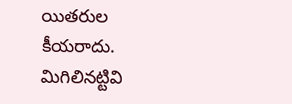యితరుల కీయరాదు. మిగిలినట్టివి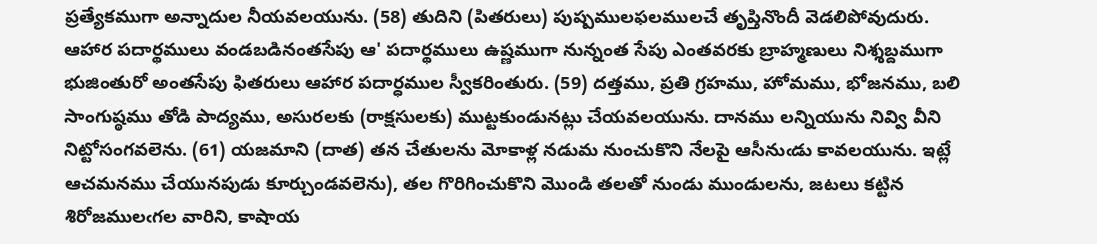ప్రత్యేకముగా అన్నాదుల నీయవలయును. (58) తుదిని (పితరులు) పుష్పములఫలములచే తృప్తినొందీ వెడలిపోవుదురు. ఆహార పదార్థములు వండబడినంతసేపు ఆ' పదార్థములు ఉష్ణముగా నున్నంత సేపు ఎంతవరకు బ్రాహ్మణులు నిశ్శబ్దముగా భుజింతురో అంతసేపు ఫితరులు ఆహార పదార్ధముల స్వీకరింతురు. (59) దత్తము, ప్రతి గ్రహము, హోమము, భోజనము, బలి సాంగుష్ఠము తోడి పాద్యము, అసురలకు (రాక్షసులకు) ముట్టకుండునట్లు చేయవలయును. దానము లన్నియును నివ్వి వీని నిట్టోసంగవలెను. (61) యజమాని (దాత) తన చేతులను మోకాళ్ల నడుమ నుంచుకొని నేలపై ఆసీనుఁడు కావలయును. ఇట్లే ఆచమనము చేయునపుడు కూర్చుండవలెను), తల గొరిగించుకొని మొండి తలతో నుండు ముండులను, జటలు కట్టిన శిరోజములఁగల వారిని, కాషాయ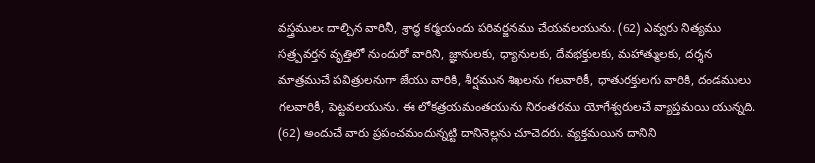వస్త్రములఁ దాల్చిన వారినీ, శ్రాద్ధ కర్మయందు పరివర్జనము చేయవలయును. (62) ఎవ్వరు నిత్యము సత్ర్పవర్తన వృత్తిలో నుందురో వారిని, జ్ఞానులకు, ధ్యానులకు, దేవభక్తులకు, మహాత్ములకు, దర్శన మాత్రముచే పవిత్రులనుగా జేయు వారికి, శీర్షమున శిఖలను గలవారికీ, ధాతురక్తులగు వారికి, దండములు గలవారికీ, పెట్టవలయును. ఈ లోకత్రయమంతయును నిరంతరము యోగేశ్వరులచే వ్యాప్తమయి యున్నది. (62) అందుచే వారు ప్రపంచమందున్నట్టి దానినెల్లను చూచెదరు. వ్యక్తమయిన దానిని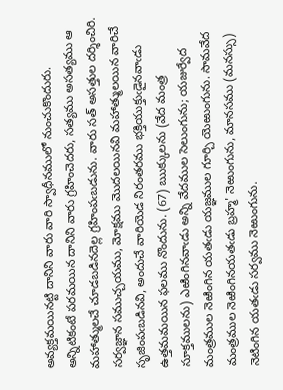అవ్యక్తమయినట్టి దానిని వారు వారి స్వాధీనములో నుంచుకొందురు. అన్నిటికంటే పరమయిన దానిని వారు గ్రహించెదరు, సత్యము అసత్యము ఆ మహాత్ములచే చూడబడినదెల్ల గ్రహింపఁబడును. వారు సత్ అసత్తుల దర్శించిరి. సర్వజ్ఞాన సముచ్చయము, మోక్షము మొదలయినవి మహాత్ములయిన వారిచే సృజింపఁబడినవి, అందుచే వారియెడ నిరంతరము భక్తియుక్తుఁడైనవాఁడు ఉత్తమమయిన ఫలము నొందును. (67) ఋక్కులను (వేద మంత్ర సూక్తములను) ఎఱింగినవాఁడు అన్ని వేదముల సెలుంగును; యజుర్వేద మంత్రముల నెఱింగిన యతఁడు యజ్ఞముల గూర్చి యెఱుంగును. సామవేద మంత్రముల నెఱింగినయతఁడు బ్రహ్మ' నెఱుంగును, మానసము (మనస్సు) నెటింగిన యతఁడు సర్వము నెఱుంగును.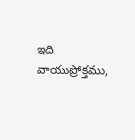ఇది వాయుప్రోక్తము,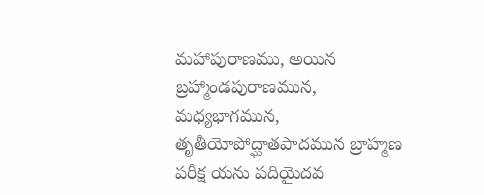మహాపురాణము, అయిన బ్రహ్మాండపురాణమున, మధ్యభాగమున, తృతీయోపోద్ఘాతపాదమున బ్రాహ్మణ పరీక్ష యను పదియైదవ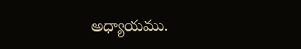అధ్యాయము.